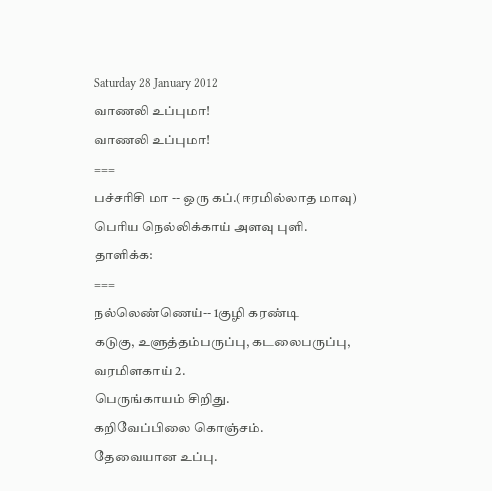Saturday 28 January 2012
வாணலி உப்புமா!
வாணலி உப்புமா!
===
பச்சரிசி மா -- ஒரு கப்.(ஈரமில்லாத மாவு)
பெரிய நெல்லிக்காய் அளவு புளி.
தாளிக்க:
===
நல்லெண்ணெய்-- 1குழி கரண்டி
கடுகு, உளுத்தம்பருப்பு, கடலைபருப்பு,
வரமிளகாய் 2.
பெருங்காயம் சிறிது.
கறிவேப்பிலை கொஞ்சம்.
தேவையான உப்பு.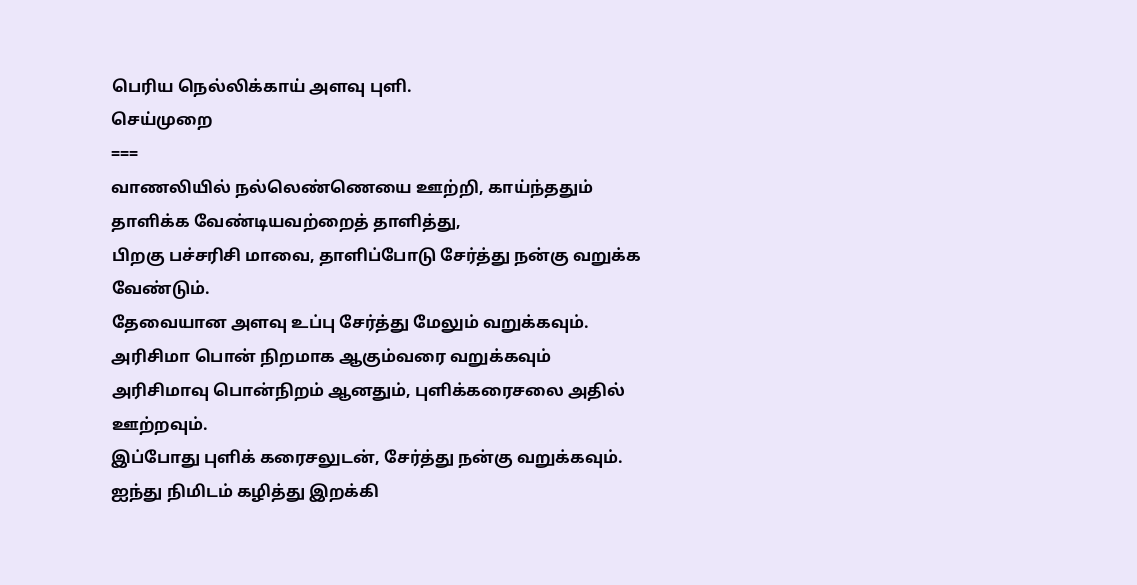பெரிய நெல்லிக்காய் அளவு புளி.
செய்முறை
===
வாணலியில் நல்லெண்ணெயை ஊற்றி, காய்ந்ததும் தாளிக்க வேண்டியவற்றைத் தாளித்து,
பிறகு பச்சரிசி மாவை, தாளிப்போடு சேர்த்து நன்கு வறுக்க வேண்டும்.
தேவையான அளவு உப்பு சேர்த்து மேலும் வறுக்கவும்.
அரிசிமா பொன் நிறமாக ஆகும்வரை வறுக்கவும்
அரிசிமாவு பொன்நிறம் ஆனதும், புளிக்கரைசலை அதில் ஊற்றவும்.
இப்போது புளிக் கரைசலுடன், சேர்த்து நன்கு வறுக்கவும்.
ஐந்து நிமிடம் கழித்து இறக்கி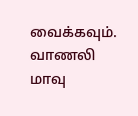வைக்கவும்.
வாணலி மாவு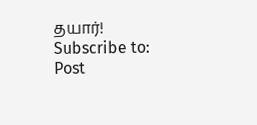தயார்!
Subscribe to:
Post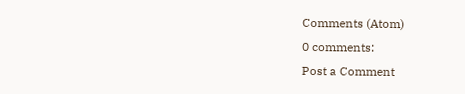Comments (Atom)
0 comments:
Post a Comment